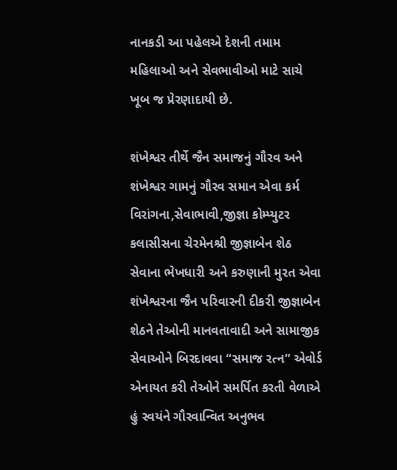નાનકડી આ પહેલએ દેશની તમામ મહિલાઓ અને સેવભાવીઓ માટે સાચે ખૂબ જ પ્રેરણાદાયી છે.

શંખેશ્વર તીર્થે જૈન સમાજનું ગૌરવ અને શંખેશ્વર ગામનું ગૌરવ સમાન એવા કર્મ વિરાંગના,સેવાભાવી,જીજ્ઞા કોમ્પ્યુટર કલાસીસના ચેરમેનશ્રી જીજ્ઞાબેન શેઠ સેવાના ભેખધારી અને કરુણાની મુરત એવા શંખેશ્વરના જૈન પરિવારની દીકરી જીજ્ઞાબેન શેઠને તેઓની માનવતાવાદી અને સામાજીક સેવાઓને બિરદાવવા “સમાજ રત્ન” એવોર્ડ એનાયત કરી તેઓને સમર્પિત કરતી વેળાએ હું સ્વયંને ગૌરવાન્વિત અનુભવ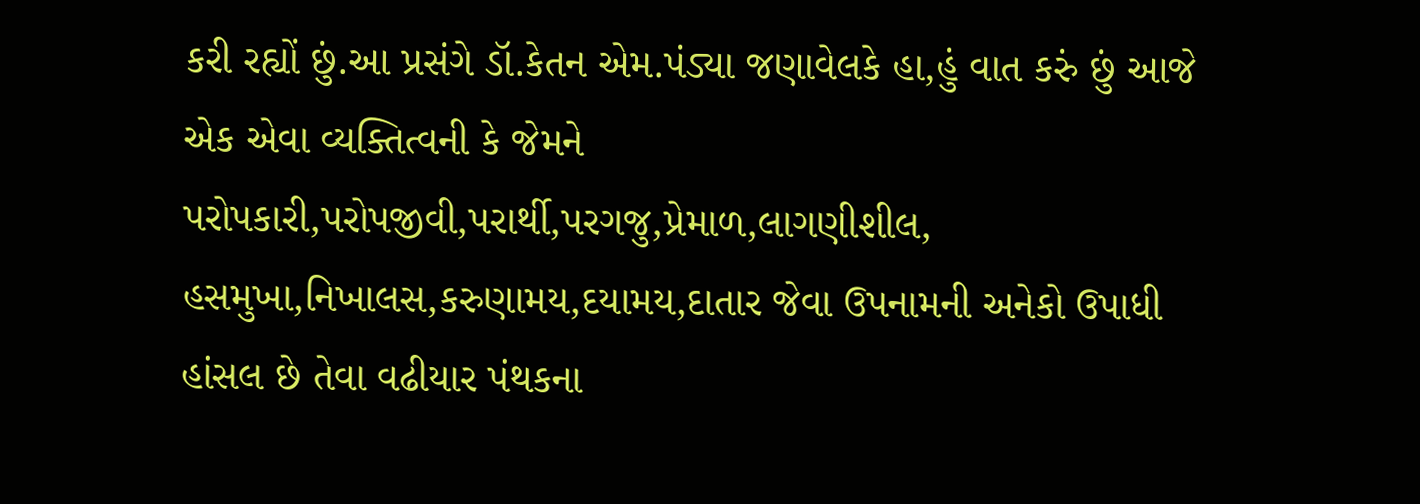કરી રહ્યોં છું.આ પ્રસંગે ડૉ.કેતન એમ.પંડ્યા જણાવેલકે હા,હું વાત કરું છું આજે એક એવા વ્યક્તિત્વની કે જેમને પરોપકારી,પરોપજીવી,પરાર્થી,પરગજુ,પ્રેમાળ,લાગણીશીલ, હસમુખા,નિખાલસ,કરુણામય,દયામય,દાતાર જેવા ઉપનામની અનેકો ઉપાધી હાંસલ છે તેવા વઢીયાર પંથકના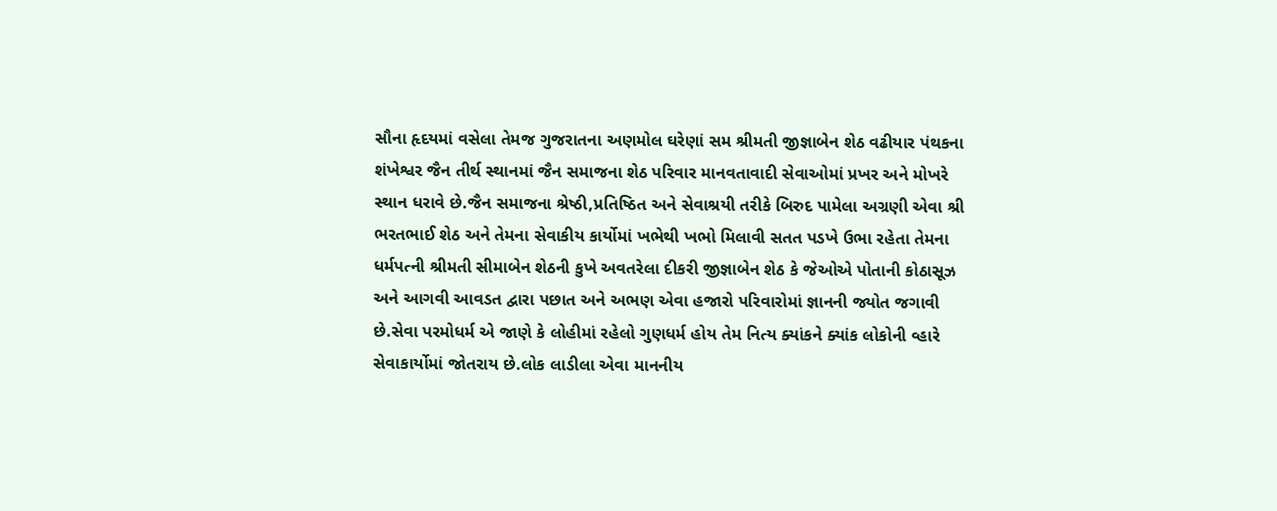સૌના હૃદયમાં વસેલા તેમજ ગુજરાતના અણમોલ ઘરેણાં સમ શ્રીમતી જીજ્ઞાબેન શેઠ વઢીયાર પંથકના શંખેશ્વર જૈન તીર્થ સ્થાનમાં જૈન સમાજના શેઠ પરિવાર માનવતાવાદી સેવાઓમાં પ્રખર અને મોખરે સ્થાન ધરાવે છે.જૈન સમાજના શ્રેષ્ઠી,પ્રતિષ્ઠિત અને સેવાશ્રયી તરીકે બિરુદ પામેલા અગ્રણી એવા શ્રી ભરતભાઈ શેઠ અને તેમના સેવાકીય કાર્યોમાં ખભેથી ખભો મિલાવી સતત પડખે ઉભા રહેતા તેમના ધર્મપત્ની શ્રીમતી સીમાબેન શેઠની કુખે અવતરેલા દીકરી જીજ્ઞાબેન શેઠ કે જેઓએ પોતાની કોઠાસૂઝ અને આગવી આવડત દ્વારા પછાત અને અભણ એવા હજારો પરિવારોમાં જ્ઞાનની જ્યોત જગાવી છે.સેવા પરમોધર્મ એ જાણે કે લોહીમાં રહેલો ગુણધર્મ હોય તેમ નિત્ય ક્યાંકને ક્યાંક લોકોની વ્હારે સેવાકાર્યોમાં જોતરાય છે.લોક લાડીલા એવા માનનીય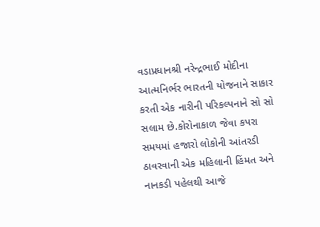વડાપ્રધાનશ્રી નરેન્દ્રભાઈ મોદીના આત્મનિર્ભર ભારતની યોજનાને સાકાર કરતી એક નારીની પરિકલ્પનાને સો સો સલામ છે.કોરોનાકાળ જેવા કપરા સમયમાં હજારો લોકોની આંતરડી ઠાવરવાની એક મહિલાની હિંમત અને નાનકડી પહેલથી આજે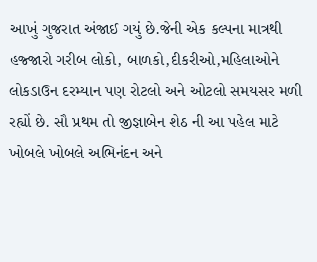આખું ગુજરાત અંજાઈ ગયું છે.જેની એક કલ્પના માત્રથી હજ્જારો ગરીબ લોકો, બાળકો,દીકરીઓ,મહિલાઓને લોકડાઉન દરમ્યાન પણ રોટલો અને ઓટલો સમયસર મળી રહ્યોં છે. સૌ પ્રથમ તો જીજ્ઞાબેન શેઠ ની આ પહેલ માટે ખોબલે ખોબલે અભિનંદન અને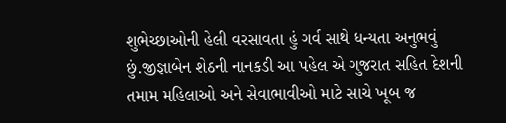શુભેચ્છાઓની હેલી વરસાવતા હું ગર્વ સાથે ધન્યતા અનુભવું છું.જીજ્ઞાબેન શેઠની નાનકડી આ પહેલ એ ગુજરાત સહિત દેશની તમામ મહિલાઓ અને સેવાભાવીઓ માટે સાચે ખૂબ જ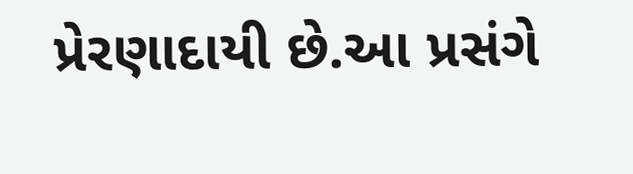પ્રેરણાદાયી છે.આ પ્રસંગે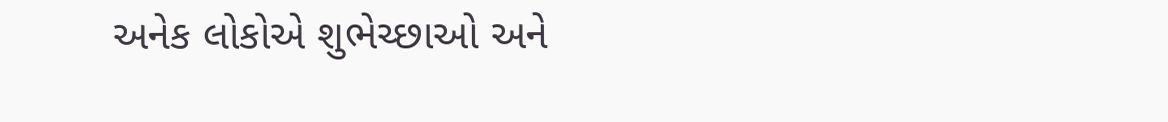અનેક લોકોએ શુભેચ્છાઓ અને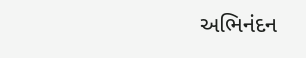અભિનંદન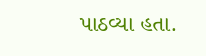પાઠવ્યા હતા.